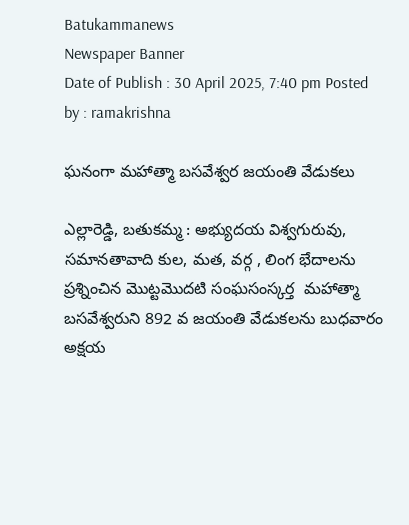Batukammanews
Newspaper Banner
Date of Publish : 30 April 2025, 7:40 pm Posted by : ramakrishna

ఘనంగా మహాత్మా బసవేశ్వర జయంతి వేడుకలు

ఎల్లారెడ్డి, బతుకమ్మ : అభ్యుదయ విశ్వగురువు, సమానతావాది కుల, మత, వర్గ , లింగ భేదాలను ప్రశ్నించిన మొట్టమొదటి సంఘసంస్కర్త  మహాత్మా బసవేశ్వరుని 892 వ జయంతి వేడుకలను బుధవారం అక్షయ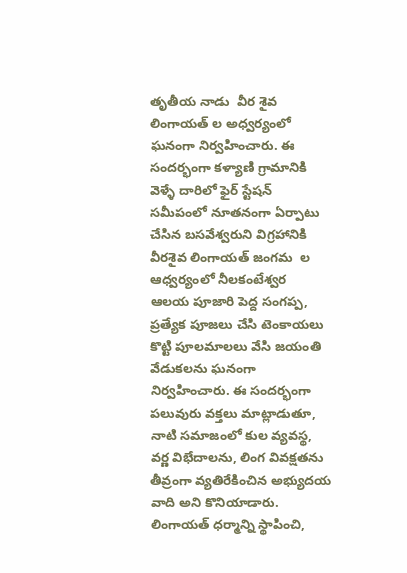తృతీయ నాడు  వీర శైవ లింగాయత్ ల అధ్వర్యంలో ఘనంగా నిర్వహించారు. ఈ సందర్భంగా కళ్యాణి గ్రామానికి వెళ్ళే దారిలో ఫైర్ స్టేషన్ సమీపంలో నూతనంగా ఏర్పాటు చేసిన బసవేశ్వరుని విగ్రహానికి వీరశైవ లింగాయత్ జంగమ  ల ఆధ్వర్యంలో నీలకంటేశ్వర  ఆలయ పూజారి పెద్ద సంగప్ప, ప్రత్యేక పూజలు చేసి టెంకాయలు కొట్టి పూలమాలలు వేసి జయంతి వేడుకలను ఘనంగా నిర్వహించారు. ఈ సందర్భంగా పలువురు వక్తలు మాట్లాడుతూ, నాటి సమాజంలో కుల వ్యవస్థ, వర్ణ విభేదాలను, లింగ వివక్షతను తీవ్రంగా వ్యతిరేకించిన అభ్యుదయ వాది అని కొనియాడారు. లింగాయత్ ధర్మాన్ని స్థాపించి,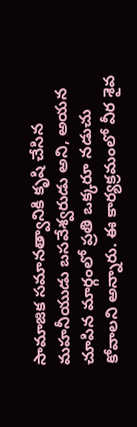సామాజిక సమానత్వానికి కృషి చేసిన మహనీయుడు బసవేశ్వరుడు అని, అయన చూపిన మార్గంలో ప్రతి ఒక్కరూ నడుచు కోవాలని అన్నారు. ఈ కార్యక్రమంలో వీర శైవ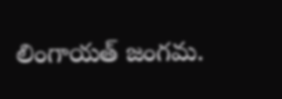లింగాయత్ జంగమ.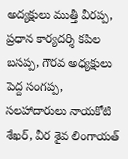అద్యక్షులు ముత్తీ వీరప్ప, ప్రధాన కార్యదర్శి కపిల బసప్ప, గౌరవ అధ్యక్షులు పెద్ద సంగప్ప, సలహాదారులు నాయకోటి శేఖర్, వీర శైవ లింగాయత్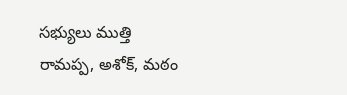సభ్యులు ముత్తి రామప్ప, అశోక్, మఠం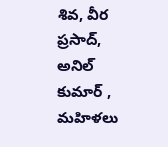శివ, వీర ప్రసాద్, అనిల్ కుమార్ , మహిళలు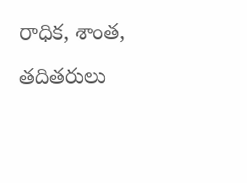రాధిక, శాంత, తదితరులు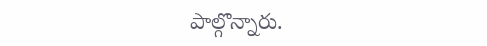పాల్గొన్నారు.